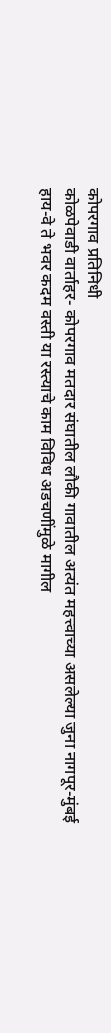कोपरगाव प्रतिनिधी
कोळपेवाडी वार्ताहर- कोपरगाव मतदार संघातील लौकी गावातील अत्यंत महत्त्वाच्या असलेल्या जुना नागपूर-मुंबई हाय-वे ते भवर कदम वस्ती या रस्त्याचे काम विविध अडचणींमुळे मागील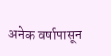अनेक वर्षापासून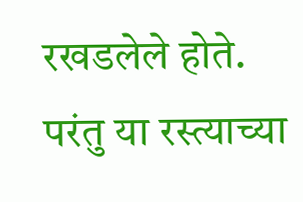रखडलेले होते. परंतु या रस्त्याच्या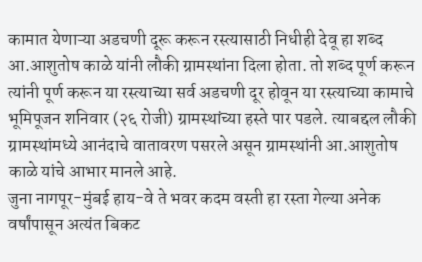कामात येणाऱ्या अडचणी दूरू करून रस्त्यासाठी निधीही देवू हा शब्द आ.आशुतोष काळे यांनी लौकी ग्रामस्थांना दिला होता. तो शब्द पूर्ण करून त्यांनी पूर्ण करून या रस्त्याच्या सर्व अडचणी दूर होवून या रस्त्याच्या कामाचे भूमिपूजन शनिवार (२६ रोजी) ग्रामस्थांच्या हस्ते पार पडले. त्याबद्दल लौकी ग्रामस्थांमध्ये आनंदाचे वातावरण पसरले असून ग्रामस्थांनी आ.आशुतोष काळे यांचे आभार मानले आहे.
जुना नागपूर-मुंबई हाय-वे ते भवर कदम वस्ती हा रस्ता गेल्या अनेक वर्षांपासून अत्यंत बिकट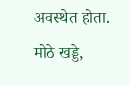अवस्थेत होता. मोठे खड्डे,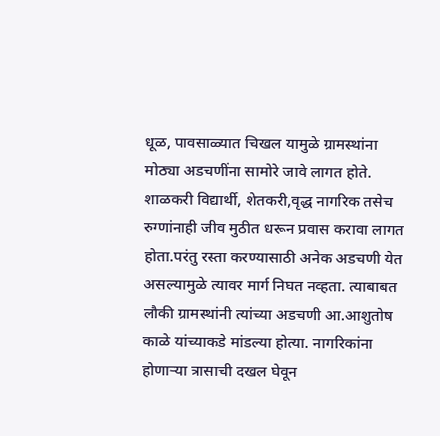धूळ, पावसाळ्यात चिखल यामुळे ग्रामस्थांना मोठ्या अडचणींना सामोरे जावे लागत होते. शाळकरी विद्यार्थी, शेतकरी,वृद्ध नागरिक तसेच रुग्णांनाही जीव मुठीत धरून प्रवास करावा लागत होता.परंतु रस्ता करण्यासाठी अनेक अडचणी येत असल्यामुळे त्यावर मार्ग निघत नव्हता. त्याबाबत लौकी ग्रामस्थांनी त्यांच्या अडचणी आ.आशुतोष काळे यांच्याकडे मांडल्या होत्या. नागरिकांना होणाऱ्या त्रासाची दखल घेवून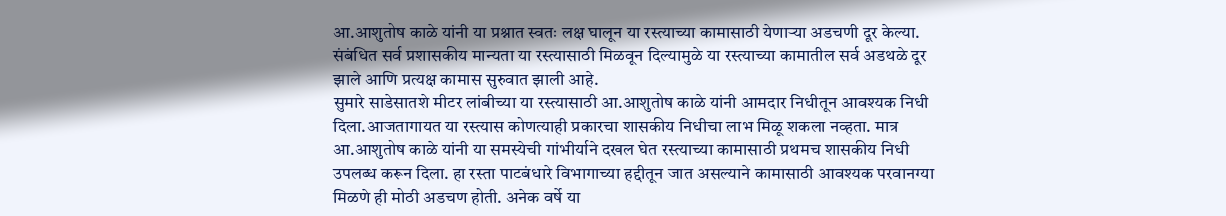आ.आशुतोष काळे यांनी या प्रश्नात स्वतः लक्ष घालून या रस्त्याच्या कामासाठी येणाऱ्या अडचणी दूर केल्या. संबंधित सर्व प्रशासकीय मान्यता या रस्त्यासाठी मिळवून दिल्यामुळे या रस्त्याच्या कामातील सर्व अडथळे दूर झाले आणि प्रत्यक्ष कामास सुरुवात झाली आहे.
सुमारे साडेसातशे मीटर लांबीच्या या रस्त्यासाठी आ.आशुतोष काळे यांनी आमदार निधीतून आवश्यक निधी दिला.आजतागायत या रस्त्यास कोणत्याही प्रकारचा शासकीय निधीचा लाभ मिळू शकला नव्हता. मात्र आ.आशुतोष काळे यांनी या समस्येची गांभीर्याने दखल घेत रस्त्याच्या कामासाठी प्रथमच शासकीय निधी उपलब्ध करून दिला. हा रस्ता पाटबंधारे विभागाच्या हद्दीतून जात असल्याने कामासाठी आवश्यक परवानग्या मिळणे ही मोठी अडचण होती. अनेक वर्षे या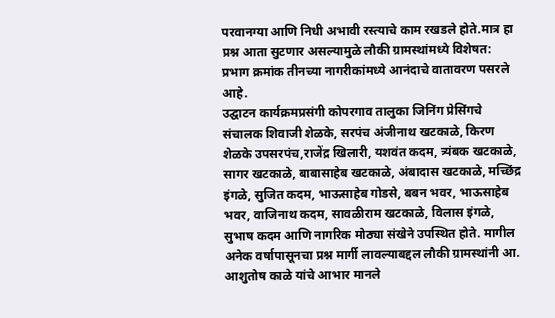परवानग्या आणि निधी अभावी रस्त्याचे काम रखडले होते.मात्र हा प्रश्न आता सुटणार असल्यामुळे लौकी ग्रामस्थांमध्ये विशेषत: प्रभाग क्रमांक तीनच्या नागरीकांमध्ये आनंदाचे वातावरण पसरले आहे.
उद्घाटन कार्यक्रमप्रसंगी कोपरगाव तालुका जिनिंग प्रेसिंगचे संचालक शिवाजी शेळके, सरपंच अंजीनाथ खटकाळे, किरण शेळके उपसरपंच,राजेंद्र खिलारी, यशवंत कदम, त्र्यंबक खटकाळे, सागर खटकाळे, बाबासाहेब खटकाळे, अंबादास खटकाळे, मच्छिंद्र इंगळे, सुजित कदम, भाऊसाहेब गोडसे, बबन भवर, भाऊसाहेब भवर, वाजिनाथ कदम, सावळीराम खटकाळे, विलास इंगळे, सुभाष कदम आणि नागरिक मोठ्या संखेने उपस्थित होते. मागील अनेक वर्षापासूनचा प्रश्न मार्गी लावल्याबद्दल लौकी ग्रामस्थांनी आ. आशुतोष काळे यांचे आभार मानले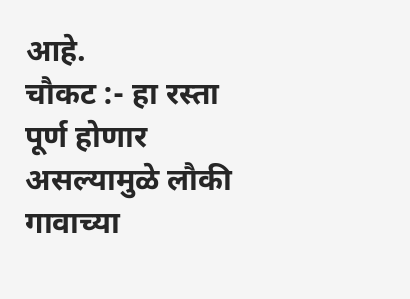आहे.
चौकट :- हा रस्ता पूर्ण होणार असल्यामुळे लौकी गावाच्या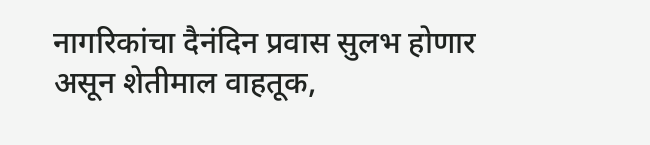नागरिकांचा दैनंदिन प्रवास सुलभ होणार असून शेतीमाल वाहतूक,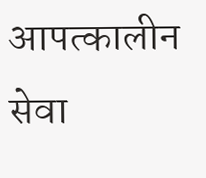आपत्कालीन सेवा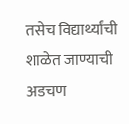तसेच विद्यार्थ्यांची शाळेत जाण्याची अडचण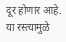दूर होणार आहे. या रस्त्यामुळे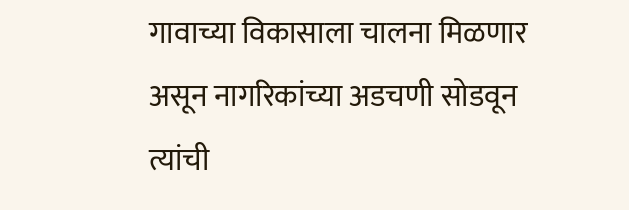गावाच्या विकासाला चालना मिळणार असून नागरिकांच्या अडचणी सोडवून त्यांची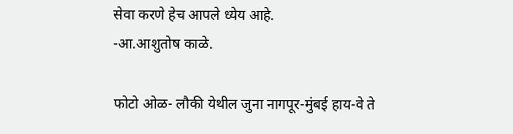सेवा करणे हेच आपले ध्येय आहे.
-आ.आशुतोष काळे.

फोटो ओळ- लौकी येथील जुना नागपूर-मुंबई हाय-वे ते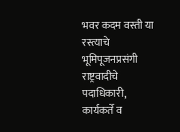भवर कदम वस्ती या रस्त्याचे भूमिपूजनप्रसंगी राष्ट्रवादीचे पदाधिकारी, कार्यकर्ते व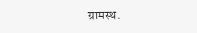ग्रामस्थ.